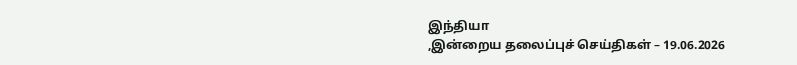இந்தியா
,இன்றைய தலைப்புச் செய்திகள் – 19.06.2026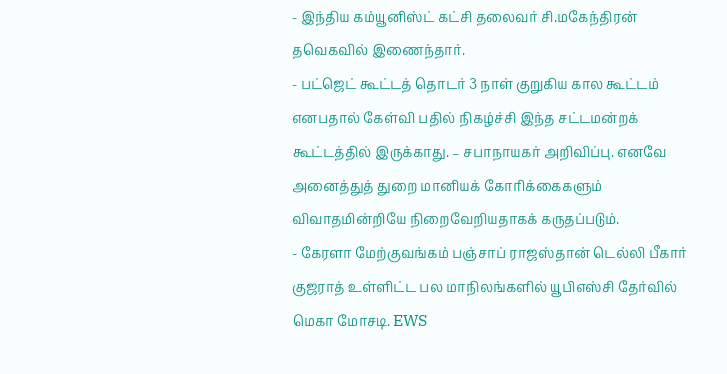- இந்திய கம்யூனிஸ்ட் கட்சி தலைவர் சி.மகேந்திரன் தவெகவில் இணைந்தார்.
- பட்ஜெட் கூட்டத் தொடர் 3 நாள் குறுகிய கால கூட்டம் எனபதால் கேள்வி பதில் நிகழ்ச்சி இந்த சட்டமன்றக் கூட்டத்தில் இருக்காது. – சபாநாயகர் அறிவிப்பு. எனவே அனைத்துத் துறை மானியக் கோரிக்கைகளும் விவாதமின்றியே நிறைவேறியதாகக் கருதப்படும்.
- கேரளா மேற்குவங்கம் பஞ்சாப் ராஜஸ்தான் டெல்லி பீகார் குஜராத் உள்ளிட்ட பல மாநிலங்களில் யூபிஎஸ்சி தேர்வில் மெகா மோசடி. EWS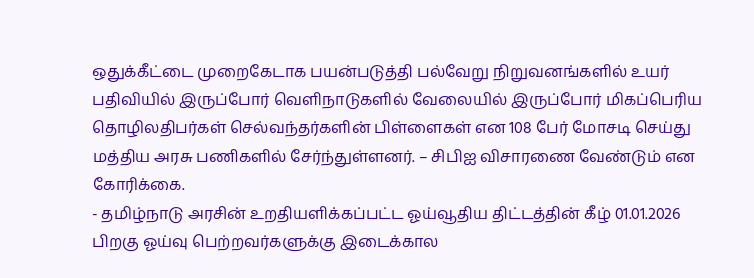ஒதுக்கீட்டை முறைகேடாக பயன்படுத்தி பல்வேறு நிறுவனங்களில் உயர் பதிவியில் இருப்போர் வெளிநாடுகளில் வேலையில் இருப்போர் மிகப்பெரிய தொழிலதிபர்கள் செல்வந்தர்களின் பிள்ளைகள் என 108 பேர் மோசடி செய்து மத்திய அரசு பணிகளில் சேர்ந்துள்ளனர். – சிபிஐ விசாரணை வேண்டும் என கோரிக்கை.
- தமிழ்நாடு அரசின் உறதியளிக்கப்பட்ட ஓய்வூதிய திட்டத்தின் கீழ் 01.01.2026 பிறகு ஓய்வு பெற்றவர்களுக்கு இடைக்கால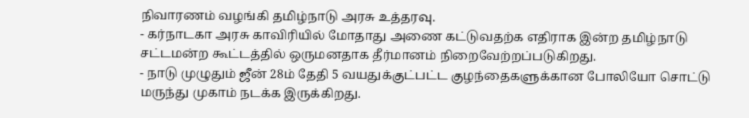நிவாரணம் வழங்கி தமிழ்நாடு அரசு உத்தரவு.
- கர்நாடகா அரசு காவிரியில் மோதாது அணை கட்டுவதற்க எதிராக இன்ற தமிழ்நாடு சட்டமன்ற கூட்டத்தில் ஒருமனதாக தீர்மானம் நிறைவேற்றப்படுகிறது.
- நாடு முழுதும் ஜீன் 28ம் தேதி 5 வயதுக்குட்பட்ட குழந்தைகளுக்கான போலியோ சொட்டு மருந்து முகாம் நடக்க இருக்கிறது.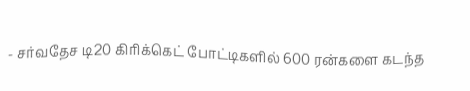- சர்வதேச டி20 கிரிக்கெட் போட்டிகளில் 600 ரன்களை கடந்த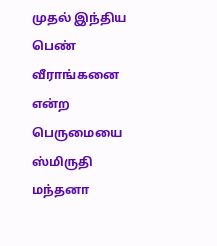முதல் இந்திய பெண் வீராங்கனை என்ற பெருமையை ஸ்மிருதி மந்தனா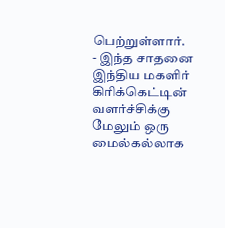பெற்றுள்ளார்.
- இந்த சாதனை இந்திய மகளிர் கிரிக்கெட்டின் வளர்ச்சிக்கு மேலும் ஒரு மைல்கல்லாக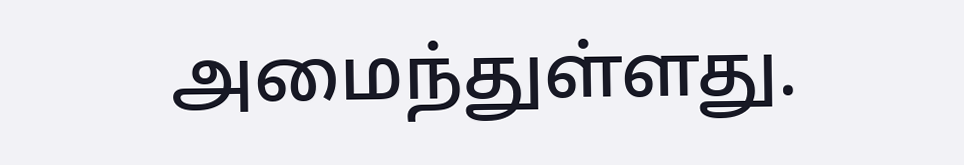அமைந்துள்ளது.